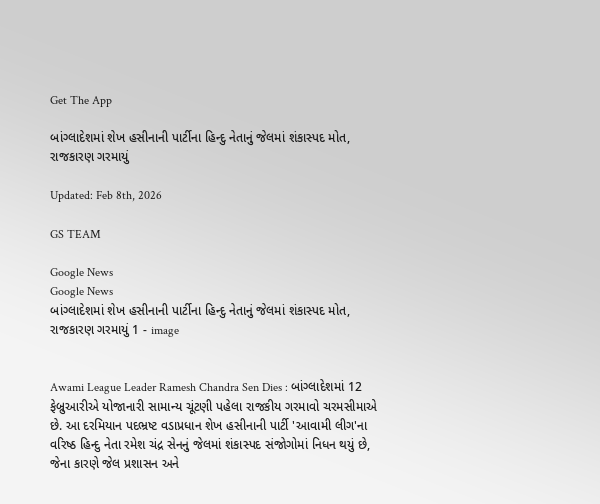Get The App

બાંગ્લાદેશમાં શેખ હસીનાની પાર્ટીના હિન્દુ નેતાનું જેલમાં શંકાસ્પદ મોત, રાજકારણ ગરમાયું

Updated: Feb 8th, 2026

GS TEAM

Google News
Google News
બાંગ્લાદેશમાં શેખ હસીનાની પાર્ટીના હિન્દુ નેતાનું જેલમાં શંકાસ્પદ મોત, રાજકારણ ગરમાયું 1 - image


Awami League Leader Ramesh Chandra Sen Dies : બાંગ્લાદેશમાં 12 ફેબ્રુઆરીએ યોજાનારી સામાન્ય ચૂંટણી પહેલા રાજકીય ગરમાવો ચરમસીમાએ છે. આ દરમિયાન પદભ્રષ્ટ વડાપ્રધાન શેખ હસીનાની પાર્ટી 'આવામી લીગ'ના વરિષ્ઠ હિન્દુ નેતા રમેશ ચંદ્ર સેનનું જેલમાં શંકાસ્પદ સંજોગોમાં નિધન થયું છે, જેના કારણે જેલ પ્રશાસન અને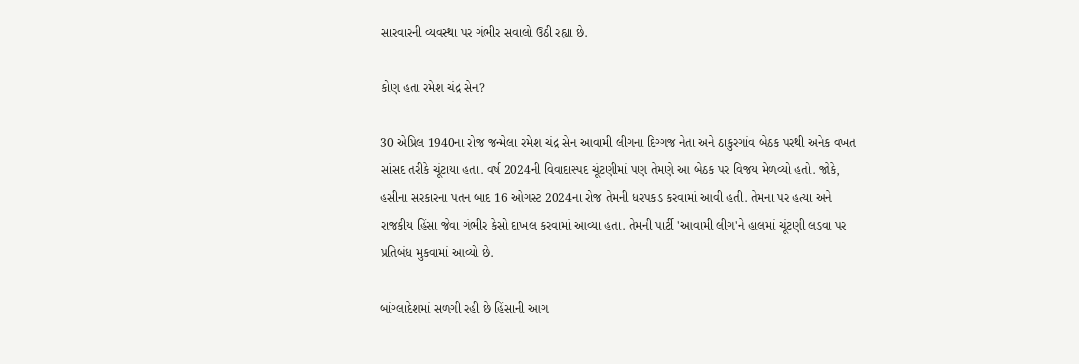સારવારની વ્યવસ્થા પર ગંભીર સવાલો ઉઠી રહ્યા છે.

કોણ હતા રમેશ ચંદ્ર સેન?

30 એપ્રિલ 1940ના રોજ જન્મેલા રમેશ ચંદ્ર સેન આવામી લીગના દિગ્ગજ નેતા અને ઠાકુરગાંવ બેઠક પરથી અનેક વખત સાંસદ તરીકે ચૂંટાયા હતા. વર્ષ 2024ની વિવાદાસ્પદ ચૂંટણીમાં પણ તેમણે આ બેઠક પર વિજય મેળવ્યો હતો. જોકે, હસીના સરકારના પતન બાદ 16 ઓગસ્ટ 2024ના રોજ તેમની ધરપકડ કરવામાં આવી હતી. તેમના પર હત્યા અને રાજકીય હિંસા જેવા ગંભીર કેસો દાખલ કરવામાં આવ્યા હતા. તેમની પાર્ટી 'આવામી લીગ'ને હાલમાં ચૂંટણી લડવા પર પ્રતિબંધ મુકવામાં આવ્યો છે.

બાંગ્લાદેશમાં સળગી રહી છે હિંસાની આગ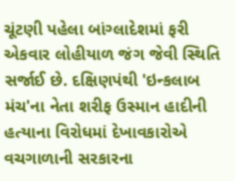ચૂંટણી પહેલા બાંગ્લાદેશમાં ફરી એકવાર લોહીયાળ જંગ જેવી સ્થિતિ સર્જાઈ છે. દક્ષિણપંથી 'ઇન્કલાબ મંચ'ના નેતા શરીફ ઉસ્માન હાદીની હત્યાના વિરોધમાં દેખાવકારોએ વચગાળાની સરકારના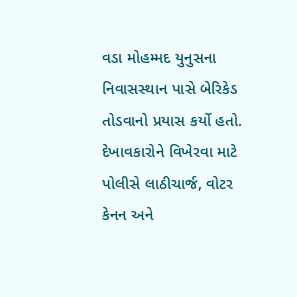વડા મોહમ્મદ યુનુસના નિવાસસ્થાન પાસે બેરિકેડ તોડવાનો પ્રયાસ કર્યો હતો. દેખાવકારોને વિખેરવા માટે પોલીસે લાઠીચાર્જ, વોટર કેનન અને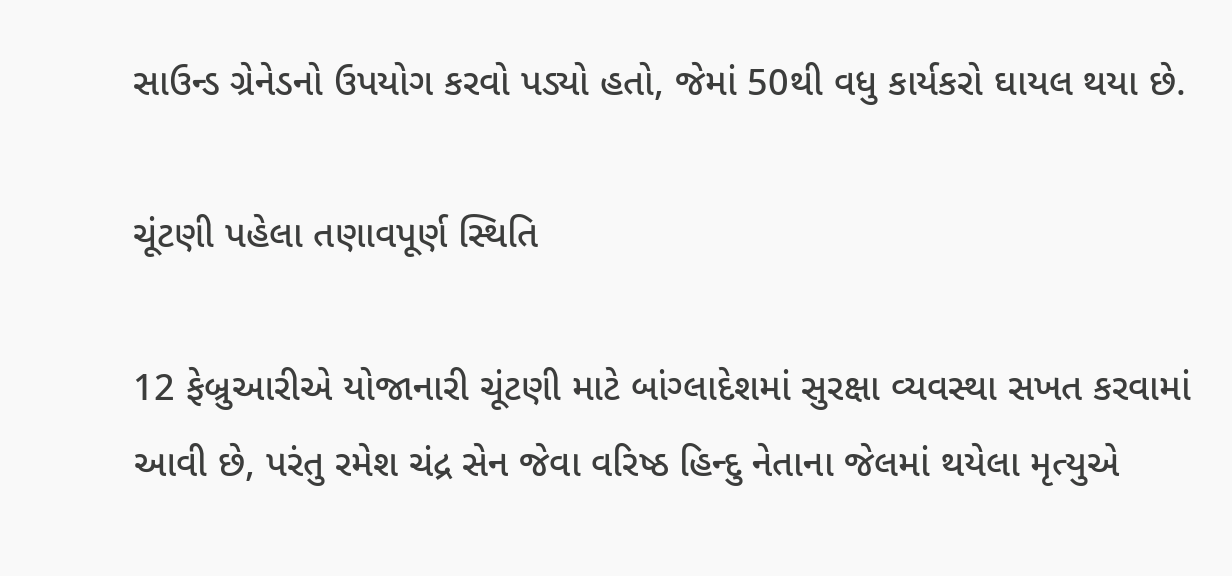સાઉન્ડ ગ્રેનેડનો ઉપયોગ કરવો પડ્યો હતો, જેમાં 50થી વધુ કાર્યકરો ઘાયલ થયા છે.

ચૂંટણી પહેલા તણાવપૂર્ણ સ્થિતિ

12 ફેબ્રુઆરીએ યોજાનારી ચૂંટણી માટે બાંગ્લાદેશમાં સુરક્ષા વ્યવસ્થા સખત કરવામાં આવી છે, પરંતુ રમેશ ચંદ્ર સેન જેવા વરિષ્ઠ હિન્દુ નેતાના જેલમાં થયેલા મૃત્યુએ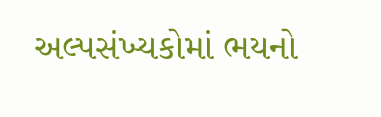અલ્પસંખ્યકોમાં ભયનો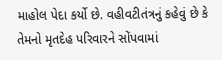માહોલ પેદા કર્યો છે. વહીવટીતંત્રનું કહેવું છે કે તેમનો મૃતદેહ પરિવારને સોંપવામાં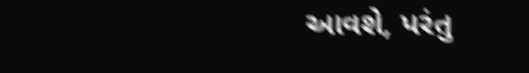આવશે, પરંતુ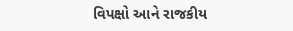વિપક્ષો આને રાજકીય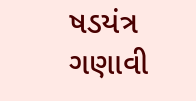ષડયંત્ર ગણાવી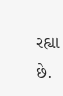રહ્યા છે.